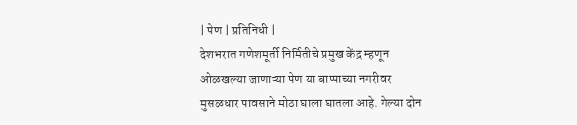| पेण | प्रतिनिधी |
देशभरात गणेशमूर्ती निर्मितीचे प्रमुख केंद्र म्हणून ओळखल्या जाणाऱ्या पेण या बाप्पाच्या नगरीवर मुसळधार पावसाने मोठा घाला घातला आहे. गेल्या दोन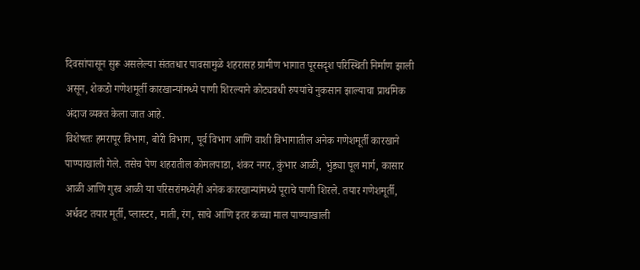दिवसांपासून सुरू असलेल्या संततधार पावसामुळे शहरासह ग्रामीण भागात पूरसदृश परिस्थिती निर्माण झाली असून, शेकडो गणेशमूर्ती कारखान्यांमध्ये पाणी शिरल्याने कोट्यवधी रुपयांचे नुकसान झाल्याचा प्राथमिक अंदाज व्यक्त केला जात आहे.
विशेषतः हमरापूर विभाग, बोरी विभाग, पूर्व विभाग आणि वाशी विभागातील अनेक गणेशमूर्ती कारखाने पाण्याखाली गेले. तसेच पेण शहरातील कोमलपाडा, शंकर नगर, कुंभार आळी, भुंड्या पूल मार्ग, कासार आळी आणि गुरव आळी या परिसरांमध्येही अनेक कारखान्यांमध्ये पूराचे पाणी शिरले. तयार गणेशमूर्ती, अर्धवट तयार मूर्ती, प्लास्टर, माती, रंग, साचे आणि इतर कच्चा माल पाण्याखाली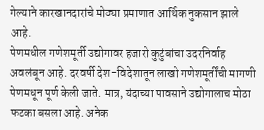गेल्याने कारखानदारांचे मोठ्या प्रमाणात आर्थिक नुकसान झाले आहे.
पेणमधील गणेशमूर्ती उद्योगावर हजारो कुटुंबांचा उदरनिर्वाह अवलंबून आहे. दरवर्षी देश-विदेशातून लाखो गणेशमूर्तींची मागणी पेणमधून पूर्ण केली जाते. मात्र, यंदाच्या पावसाने उद्योगालाच मोठा फटका बसला आहे. अनेक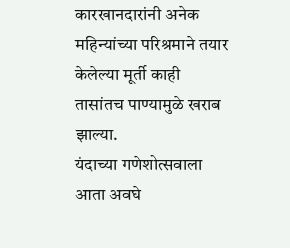कारखानदारांनी अनेक महिन्यांच्या परिश्रमाने तयार केलेल्या मूर्ती काही तासांतच पाण्यामुळे खराब झाल्या.
यंदाच्या गणेशोत्सवाला आता अवघे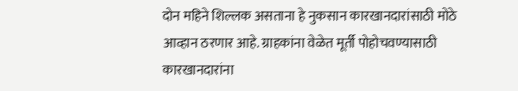दोन महिने शिल्लक असताना हे नुकसान कारखानदारांसाठी मोठे आव्हान ठरणार आहे. ग्राहकांना वेळेत मूर्ती पोहोचवण्यासाठी कारखानदारांना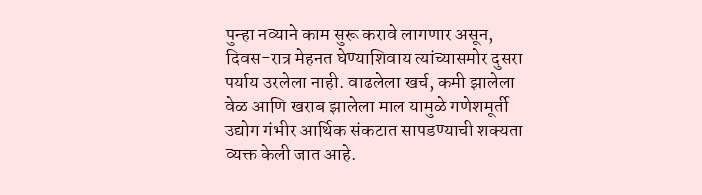पुन्हा नव्याने काम सुरू करावे लागणार असून, दिवस-रात्र मेहनत घेण्याशिवाय त्यांच्यासमोर दुसरा पर्याय उरलेला नाही. वाढलेला खर्च, कमी झालेला वेळ आणि खराब झालेला माल यामुळे गणेशमूर्ती उद्योग गंभीर आर्थिक संकटात सापडण्याची शक्यता व्यक्त केली जात आहे.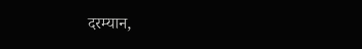दरम्यान,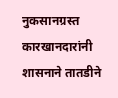नुकसानग्रस्त कारखानदारांनी शासनाने तातडीने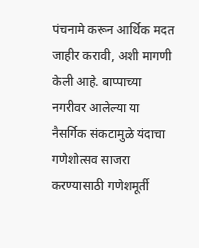पंचनामे करून आर्थिक मदत जाहीर करावी, अशी मागणी केली आहे. बाप्पाच्या नगरीवर आलेल्या या नैसर्गिक संकटामुळे यंदाचा गणेशोत्सव साजरा करण्यासाठी गणेशमूर्ती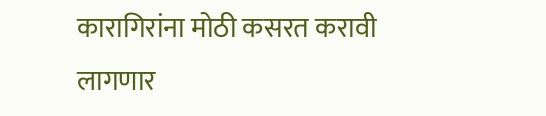कारागिरांना मोठी कसरत करावी लागणार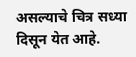असल्याचे चित्र सध्या दिसून येत आहे.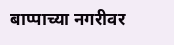बाप्पाच्या नगरीवर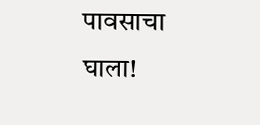पावसाचा घाला!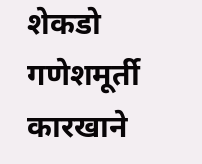शेकडो गणेशमूर्ती कारखाने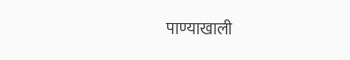पाण्याखाली